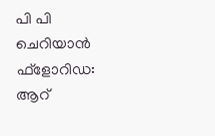പി പി ചെറിയാൻ
ഫ്ളോറിഡ: ആറ്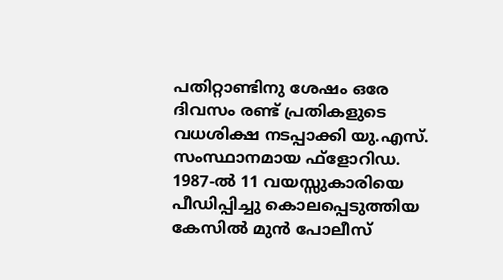പതിറ്റാണ്ടിനു ശേഷം ഒരേ ദിവസം രണ്ട് പ്രതികളുടെ വധശിക്ഷ നടപ്പാക്കി യു.എസ്. സംസ്ഥാനമായ ഫ്ളോറിഡ. 1987-ൽ 11 വയസ്സുകാരിയെ പീഡിപ്പിച്ചു കൊലപ്പെടുത്തിയ കേസിൽ മുൻ പോലീസ്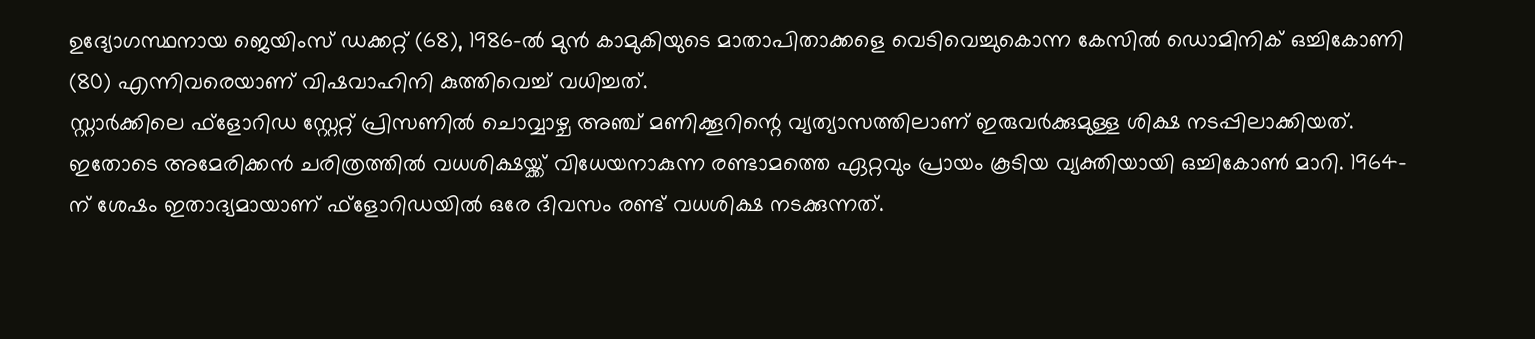ഉദ്യോഗസ്ഥനായ ജെയിംസ് ഡക്കറ്റ് (68), 1986-ൽ മുൻ കാമുകിയുടെ മാതാപിതാക്കളെ വെടിവെച്ചുകൊന്ന കേസിൽ ഡൊമിനിക് ഒച്ചികോണി (80) എന്നിവരെയാണ് വിഷവാഹിനി കുത്തിവെച്ച് വധിച്ചത്.
സ്റ്റാർക്കിലെ ഫ്ളോറിഡ സ്റ്റേറ്റ് പ്രിസണിൽ ചൊവ്വാഴ്ച അഞ്ച് മണിക്കൂറിന്റെ വ്യത്യാസത്തിലാണ് ഇരുവർക്കുമുള്ള ശിക്ഷ നടപ്പിലാക്കിയത്. ഇതോടെ അമേരിക്കൻ ചരിത്രത്തിൽ വധശിക്ഷയ്ക്ക് വിധേയനാകുന്ന രണ്ടാമത്തെ ഏറ്റവും പ്രായം കൂടിയ വ്യക്തിയായി ഒച്ചികോൺ മാറി. 1964-ന് ശേഷം ഇതാദ്യമായാണ് ഫ്ളോറിഡയിൽ ഒരേ ദിവസം രണ്ട് വധശിക്ഷ നടക്കുന്നത്.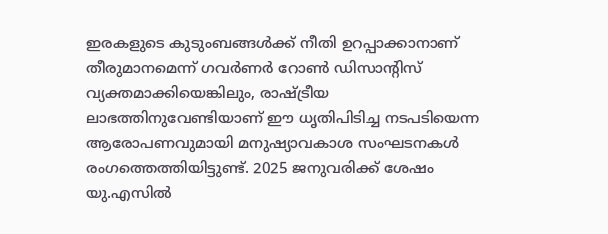ഇരകളുടെ കുടുംബങ്ങൾക്ക് നീതി ഉറപ്പാക്കാനാണ് തീരുമാനമെന്ന് ഗവർണർ റോൺ ഡിസാന്റിസ് വ്യക്തമാക്കിയെങ്കിലും, രാഷ്ട്രീയ ലാഭത്തിനുവേണ്ടിയാണ് ഈ ധൃതിപിടിച്ച നടപടിയെന്ന ആരോപണവുമായി മനുഷ്യാവകാശ സംഘടനകൾ രംഗത്തെത്തിയിട്ടുണ്ട്. 2025 ജനുവരിക്ക് ശേഷം യു.എസിൽ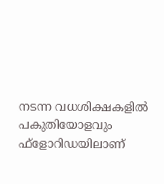നടന്ന വധശിക്ഷകളിൽ പകുതിയോളവും ഫ്ളോറിഡയിലാണ്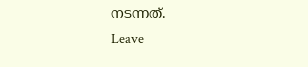നടന്നത്.
Leave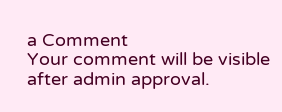a Comment
Your comment will be visible after admin approval.